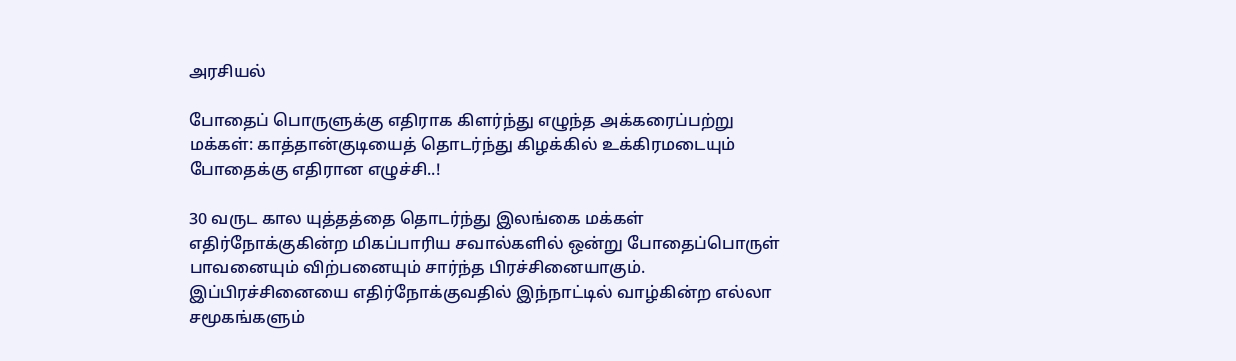அரசியல்

போதைப் பொருளுக்கு எதிராக கிளர்ந்து எழுந்த அக்கரைப்பற்று மக்கள்: காத்தான்குடியைத் தொடர்ந்து கிழக்கில் உக்கிரமடையும் போதைக்கு எதிரான எழுச்சி..!

30 வருட கால யுத்தத்தை தொடர்ந்து இலங்கை மக்கள் எதிர்நோக்குகின்ற மிகப்பாரிய சவால்களில் ஒன்று போதைப்பொருள் பாவனையும் விற்பனையும் சார்ந்த பிரச்சினையாகும். இப்பிரச்சினையை எதிர்நோக்குவதில் இந்நாட்டில் வாழ்கின்ற எல்லா சமூகங்களும்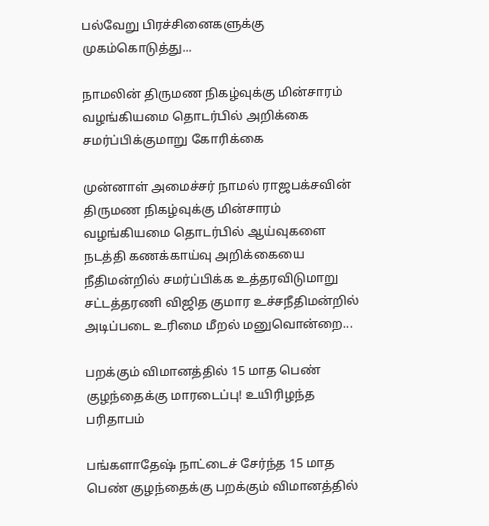பல்வேறு பிரச்சினைகளுக்கு முகம்கொடுத்து...

நாமலின் திருமண நிகழ்வுக்கு மின்சாரம் வழங்கியமை தொடர்பில் அறிக்கை சமர்ப்பிக்குமாறு கோரிக்கை

முன்னாள் அமைச்சர் நாமல் ராஜபக்சவின் திருமண நிகழ்வுக்கு மின்சாரம் வழங்கியமை தொடர்பில் ஆய்வுகளை நடத்தி கணக்காய்வு அறிக்கையை நீதிமன்றில் சமர்ப்பிக்க உத்தரவிடுமாறு சட்டத்தரணி விஜித குமார உச்சநீதிமன்றில் அடிப்படை உரிமை மீறல் மனுவொன்றை...

பறக்கும் விமானத்தில் 15 மாத பெண் குழந்தைக்கு மாரடைப்பு! உயிரிழந்த பரிதாபம்

பங்களாதேஷ் நாட்டைச் சேர்ந்த 15 மாத பெண் குழந்தைக்கு பறக்கும் விமானத்தில்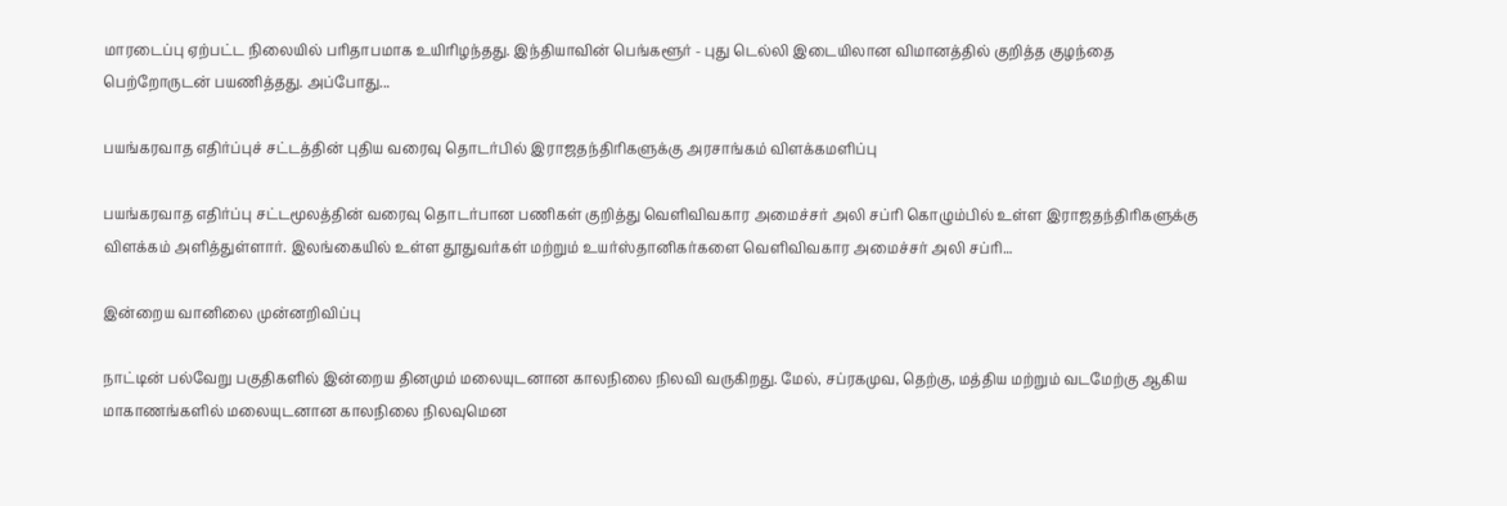மாரடைப்பு ஏற்பட்ட நிலையில் பரிதாபமாக உயிரிழந்தது. இந்தியாவின் பெங்களூர் - புது டெல்லி இடையிலான விமானத்தில் குறித்த குழந்தை பெற்றோருடன் பயணித்தது. அப்போது...

பயங்கரவாத எதிர்ப்புச் சட்டத்தின் புதிய வரைவு தொடர்பில் இராஜதந்திரிகளுக்கு அரசாங்கம் விளக்கமளிப்பு

பயங்கரவாத எதிர்ப்பு சட்டமூலத்தின் வரைவு தொடர்பான பணிகள் குறித்து வெளிவிவகார அமைச்சர் அலி சப்ரி கொழும்பில் உள்ள இராஜதந்திரிகளுக்கு விளக்கம் அளித்துள்ளார். இலங்கையில் உள்ள தூதுவர்கள் மற்றும் உயர்ஸ்தானிகர்களை வெளிவிவகார அமைச்சர் அலி சப்ரி...

இன்றைய வானிலை முன்னறிவிப்பு

நாட்டின் பல்வேறு பகுதிகளில் இன்றைய தினமும் மலையுடனான காலநிலை நிலவி வருகிறது. மேல், சப்ரகமுவ, தெற்கு, மத்திய மற்றும் வடமேற்கு ஆகிய மாகாணங்களில் மலையுடனான காலநிலை நிலவுமென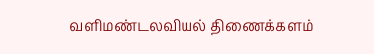வளிமண்டலவியல் திணைக்களம்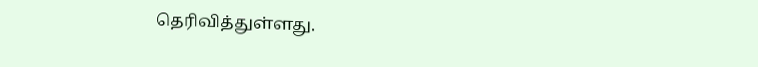தெரிவித்துள்ளது.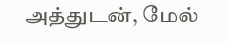அத்துடன், மேல்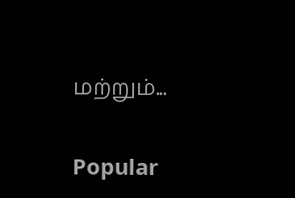மற்றும்...

Popular